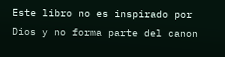Este libro no es inspirado por Dios y no forma parte del canon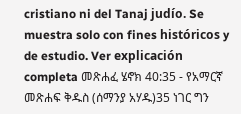cristiano ni del Tanaj judío. Se muestra solo con fines históricos y de estudio. Ver explicación completa መጽሐፈ ሄኖክ 40:35 - የአማርኛ መጽሐፍ ቅዱስ (ሰማንያ አሃዱ)35 ነገር ግን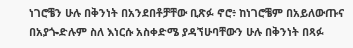ነገሮቼን ሁሉ በቅንነት በአንደበቶቻቸው ቢጽፉ ኖሮ፥ ከነገሮቼም በአይለውጡና በአያጐድሉም ስለ እነርሱ አስቀድሜ ያዳኘሁባቸውን ሁሉ በቅንነት በጻፉ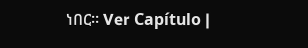ነበር። Ver Capítulo |